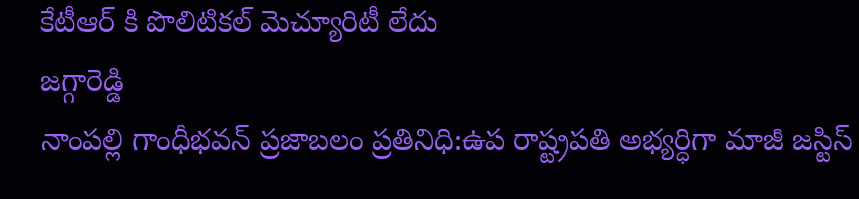కేటీఆర్ కి పొలిటికల్ మెచ్యూరిటీ లేదు
జగ్గారెడ్డి
నాంపల్లి గాంధీభవన్ ప్రజాబలం ప్రతినిధి:ఉప రాష్ట్రపతి అభ్యర్ధిగా మాజీ జస్టిస్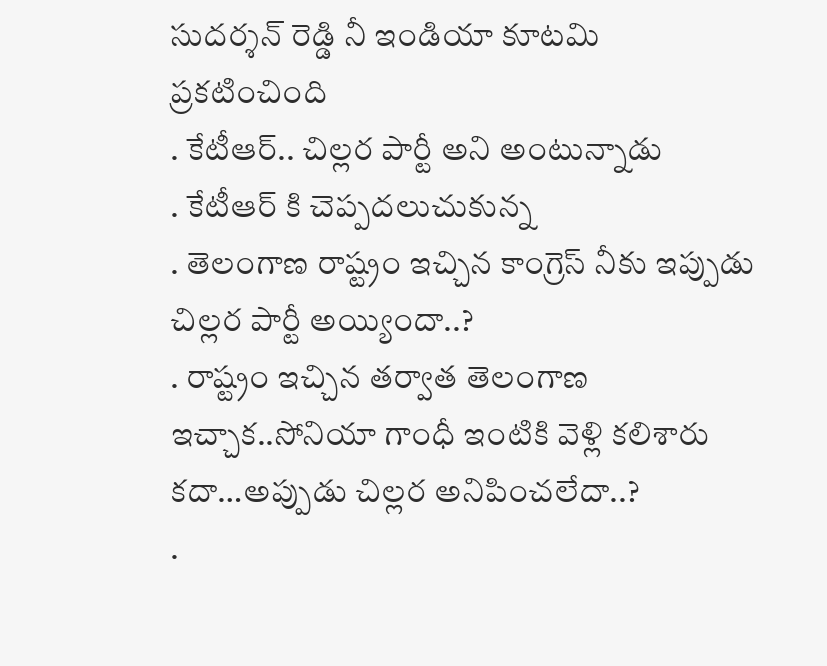సుదర్శన్ రెడ్డి నీ ఇండియా కూటమి ప్రకటించింది
. కేటీఆర్.. చిల్లర పార్టీ అని అంటున్నాడు
. కేటీఆర్ కి చెప్పదలుచుకున్న
. తెలంగాణ రాష్ట్రం ఇచ్చిన కాంగ్రెస్ నీకు ఇప్పుడు చిల్లర పార్టీ అయ్యిందా..?
. రాష్ట్రం ఇచ్చిన తర్వాత తెలంగాణ ఇచ్చాక..సోనియా గాంధీ ఇంటికి వెళ్లి కలిశారు కదా…అప్పుడు చిల్లర అనిపించలేదా..?
.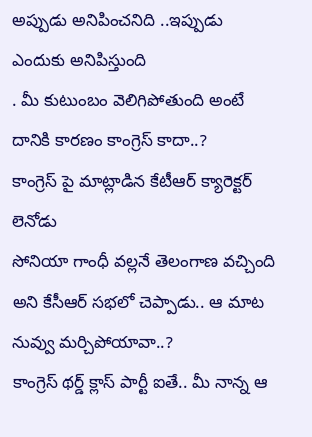అప్పుడు అనిపించనిది ..ఇప్పుడు ఎందుకు అనిపిస్తుంది
. మీ కుటుంబం వెలిగిపోతుంది అంటే దానికి కారణం కాంగ్రెస్ కాదా..?
కాంగ్రెస్ పై మాట్లాడిన కేటీఆర్ క్యారెక్టర్ లెనోడు
సోనియా గాంధీ వల్లనే తెలంగాణ వచ్చింది అని కేసీఆర్ సభలో చెప్పాడు.. ఆ మాట నువ్వు మర్చిపోయావా..?
కాంగ్రెస్ థర్డ్ క్లాస్ పార్టీ ఐతే.. మీ నాన్న ఆ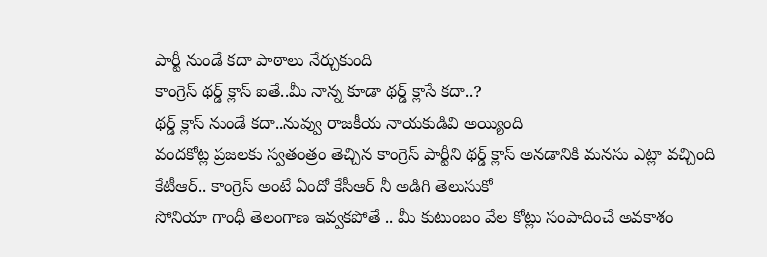పార్టీ నుండే కదా పాఠాలు నేర్చుకుంది
కాంగ్రెస్ థర్డ్ క్లాస్ ఐతే..మీ నాన్న కూడా థర్డ్ క్లాసే కదా..?
థర్డ్ క్లాస్ నుండే కదా..నువ్వు రాజకీయ నాయకుడివి అయ్యింది
వందకోట్ల ప్రజలకు స్వతంత్రం తెచ్చిన కాంగ్రెస్ పార్టీని థర్డ్ క్లాస్ అనడానికి మనసు ఎట్లా వచ్చింది
కేటీఆర్.. కాంగ్రెస్ అంటే ఏందో కేసీఆర్ నీ అడిగి తెలుసుకో
సోనియా గాంధీ తెలంగాణ ఇవ్వకపోతే .. మీ కుటుంబం వేల కోట్లు సంపాదించే అవకాశం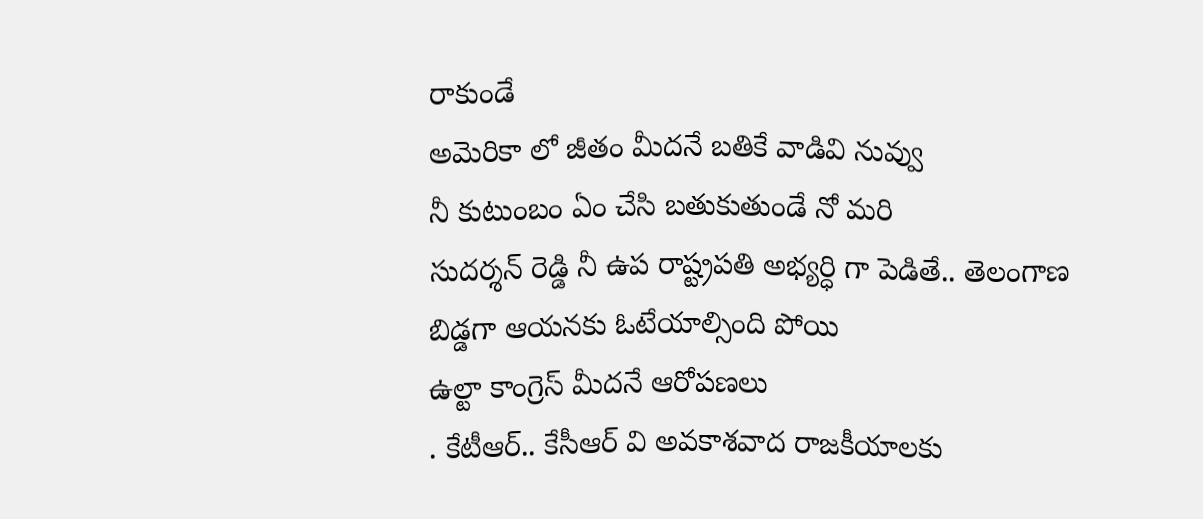రాకుండే
అమెరికా లో జీతం మీదనే బతికే వాడివి నువ్వు
నీ కుటుంబం ఏం చేసి బతుకుతుండే నో మరి
సుదర్శన్ రెడ్డి నీ ఉప రాష్ట్రపతి అభ్యర్ధి గా పెడితే.. తెలంగాణ బిడ్డగా ఆయనకు ఓటేయాల్సింది పోయి
ఉల్టా కాంగ్రెస్ మీదనే ఆరోపణలు
. కేటీఆర్.. కేసీఆర్ వి అవకాశవాద రాజకీయాలకు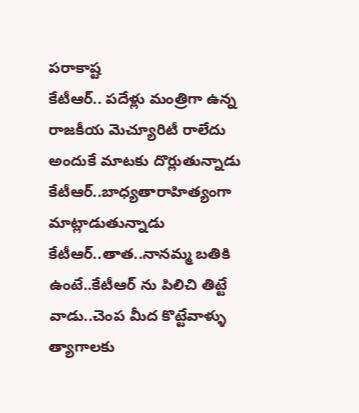పరాకాష్ట
కేటీఆర్.. పదేళ్లు మంత్రిగా ఉన్న రాజకీయ మెచ్యూరిటీ రాలేదు
అందుకే మాటకు దొర్లుతున్నాడు
కేటీఆర్..బాధ్యతారాహిత్యంగా మాట్లాడుతున్నాడు
కేటీఆర్..తాత..నానమ్మ బతికి ఉంటే..కేటీఆర్ ను పిలిచి తిట్టే వాడు..చెంప మీద కొట్టేవాళ్ళు
త్యాగాలకు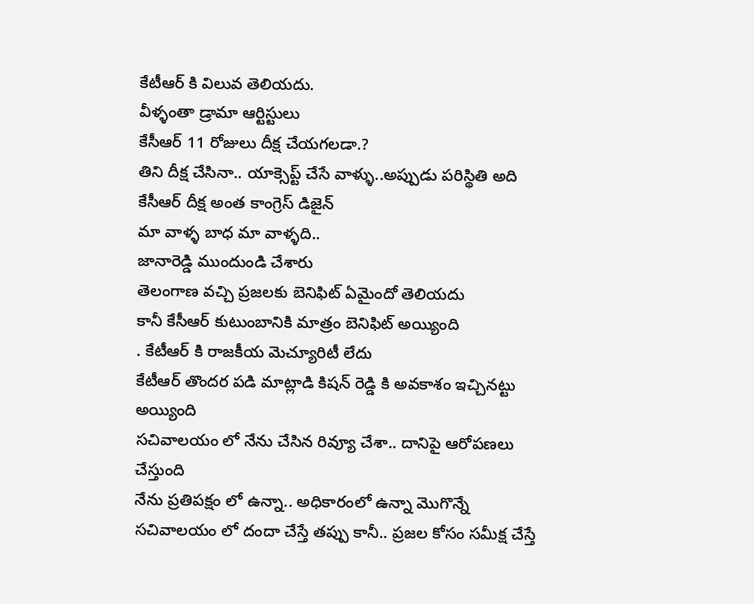కేటీఆర్ కి విలువ తెలియదు.
వీళ్ళంతా డ్రామా ఆర్టిస్టులు
కేసీఆర్ 11 రోజులు దీక్ష చేయగలడా.?
తిని దీక్ష చేసినా.. యాక్సెప్ట్ చేసే వాళ్ళు..అప్పుడు పరిస్థితి అది
కేసీఆర్ దీక్ష అంత కాంగ్రెస్ డిజైన్
మా వాళ్ళ బాధ మా వాళ్ళది..
జానారెడ్డి ముందుండి చేశారు
తెలంగాణ వచ్చి ప్రజలకు బెనిఫిట్ ఏమైందో తెలియదు
కానీ కేసీఆర్ కుటుంబానికి మాత్రం బెనిఫిట్ అయ్యింది
. కేటీఆర్ కి రాజకీయ మెచ్యూరిటీ లేదు
కేటీఆర్ తొందర పడి మాట్లాడి కిషన్ రెడ్డి కి అవకాశం ఇచ్చినట్టు అయ్యింది
సచివాలయం లో నేను చేసిన రివ్యూ చేశా.. దానిపై ఆరోపణలు చేస్తుంది
నేను ప్రతిపక్షం లో ఉన్నా.. అధికారంలో ఉన్నా మొగొన్నే
సచివాలయం లో దందా చేస్తే తప్పు కానీ.. ప్రజల కోసం సమీక్ష చేస్తే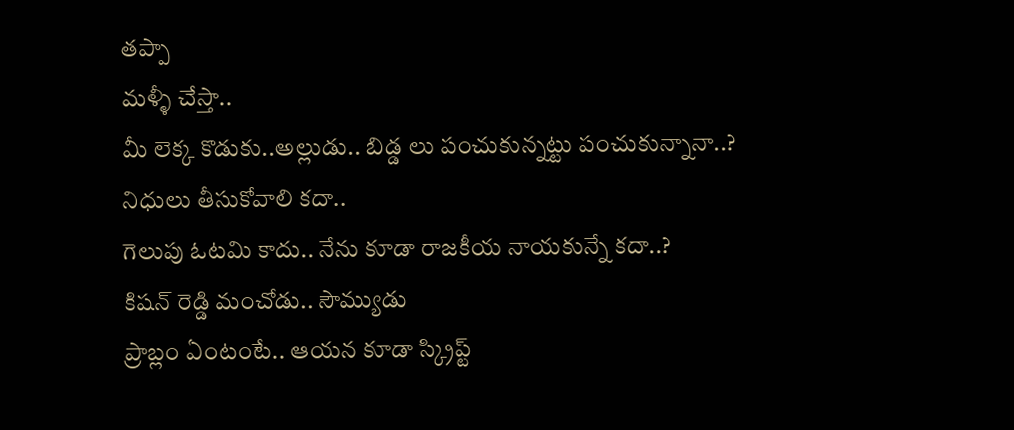తప్పా
మళ్ళీ చేస్తా..
మీ లెక్క కొడుకు..అల్లుడు.. బిడ్డ లు పంచుకున్నట్టు పంచుకున్నానా..?
నిధులు తీసుకోవాలి కదా..
గెలుపు ఓటమి కాదు.. నేను కూడా రాజకీయ నాయకున్నే కదా..?
కిషన్ రెడ్డి మంచోడు.. సౌమ్యుడు
ప్రాబ్లం ఏంటంటే.. ఆయన కూడా స్క్రిప్ట్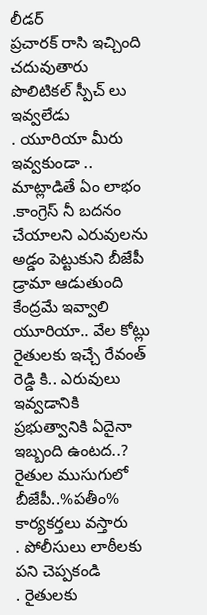లీడర్
ప్రచారక్ రాసి ఇచ్చింది చదువుతారు
పొలిటికల్ స్పీచ్ లు ఇవ్వలేడు
. యూరియా మీరు ఇవ్వకుండా .. మాట్లాడితే ఏం లాభం
.కాంగ్రెస్ నీ బదనం చేయాలని ఎరువులను అడ్డం పెట్టుకుని బీజేపీ డ్రామా ఆడుతుంది
కేంద్రమే ఇవ్వాలి యూరియా.. వేల కోట్లు రైతులకు ఇచ్చే రేవంత్ రెడ్డి కి.. ఎరువులు ఇవ్వడానికి ప్రభుత్వానికి ఏదైనా ఇబ్బంది ఉంటద..?
రైతుల ముసుగులో బీజేపీ..%పతీం% కార్యకర్తలు వస్తారు
. పోలీసులు లాఠీలకు పని చెప్పకండి
. రైతులకు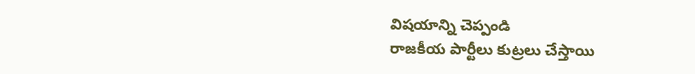విషయాన్ని చెప్పండి
రాజకీయ పార్టీలు కుట్రలు చేస్తాయి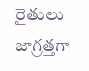రైతులు జాగ్రత్తగా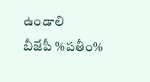ఉండాలి
బీజేపీ %పతీం%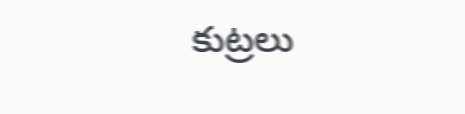కుట్రలు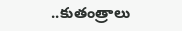..కుతంత్రాలు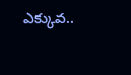ఎక్కువ..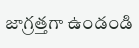జాగ్రత్తగా ఉండండి